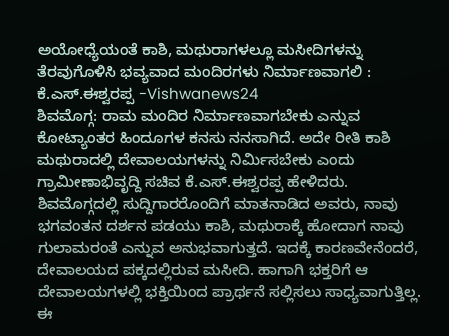ಅಯೋಧ್ಯೆಯಂತೆ ಕಾಶಿ, ಮಥುರಾಗಳಲ್ಲೂ ಮಸೀದಿಗಳನ್ನು ತೆರವುಗೊಳಿಸಿ ಭವ್ಯವಾದ ಮಂದಿರಗಳು ನಿರ್ಮಾಣವಾಗಲಿ : ಕೆ.ಎಸ್.ಈಶ್ವರಪ್ಪ -Vishwanews24
ಶಿವಮೊಗ್ಗ: ರಾಮ ಮಂದಿರ ನಿರ್ಮಾಣವಾಗಬೇಕು ಎನ್ನುವ ಕೋಟ್ಯಾಂತರ ಹಿಂದೂಗಳ ಕನಸು ನನಸಾಗಿದೆ. ಅದೇ ರೀತಿ ಕಾಶಿ ಮಥುರಾದಲ್ಲಿ ದೇವಾಲಯಗಳನ್ನು ನಿರ್ಮಿಸಬೇಕು ಎಂದು ಗ್ರಾಮೀಣಾಭಿವೃದ್ದಿ ಸಚಿವ ಕೆ.ಎಸ್.ಈಶ್ವರಪ್ಪ ಹೇಳಿದರು.
ಶಿವಮೊಗ್ಗದಲ್ಲಿ ಸುದ್ದಿಗಾರರೊಂದಿಗೆ ಮಾತನಾಡಿದ ಅವರು, ನಾವು ಭಗವಂತನ ದರ್ಶನ ಪಡಯು ಕಾಶಿ, ಮಥುರಾಕ್ಕೆ ಹೋದಾಗ ನಾವು ಗುಲಾಮರಂತೆ ಎನ್ನುವ ಅನುಭವಾಗುತ್ತದೆ. ಇದಕ್ಕೆ ಕಾರಣವೇನೆಂದರೆ, ದೇವಾಲಯದ ಪಕ್ಕದಲ್ಲಿರುವ ಮಸೀದಿ. ಹಾಗಾಗಿ ಭಕ್ತರಿಗೆ ಆ ದೇವಾಲಯಗಳಲ್ಲಿ ಭಕ್ತಿಯಿಂದ ಪ್ರಾರ್ಥನೆ ಸಲ್ಲಿಸಲು ಸಾಧ್ಯವಾಗುತ್ತಿಲ್ಲ. ಈ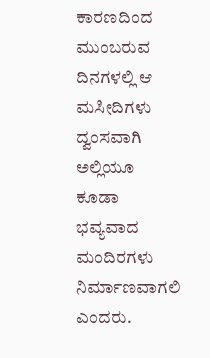ಕಾರಣದಿಂದ ಮುಂಬರುವ ದಿನಗಳಲ್ಲಿ ಆ ಮಸೀದಿಗಳು ದ್ವಂಸವಾಗಿ ಅಲ್ಲಿಯೂ ಕೂಡಾ ಭವ್ಯವಾದ ಮಂದಿರಗಳು ನಿರ್ಮಾಣವಾಗಲಿ ಎಂದರು.